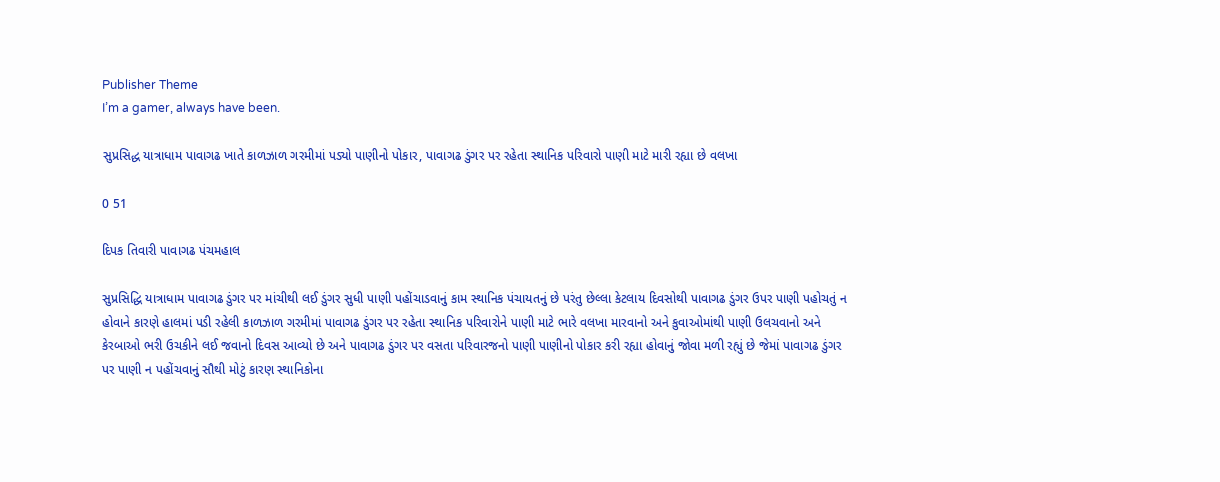Publisher Theme
I’m a gamer, always have been.

સુપ્રસિદ્ધ યાત્રાધામ પાવાગઢ ખાતે કાળઝાળ ગરમીમાં પડ્યો પાણીનો પોકાર, પાવાગઢ ડુંગર પર રહેતા સ્થાનિક પરિવારો પાણી માટે મારી રહ્યા છે વલખા

0 51

દિપક તિવારી પાવાગઢ પંચમહાલ

સુપ્રસિદ્ધિ યાત્રાધામ પાવાગઢ ડુંગર પર માંચીથી લઈ ડુંગર સુધી પાણી પહોંચાડવાનું કામ સ્થાનિક પંચાયતનું છે પરંતુ છેલ્લા કેટલાય દિવસોથી પાવાગઢ ડુંગર ઉપર પાણી પહોચતું ન હોવાને કારણે હાલમાં પડી રહેલી કાળઝાળ ગરમીમાં પાવાગઢ ડુંગર પર રહેતા સ્થાનિક પરિવારોને પાણી માટે ભારે વલખા મારવાનો અને કુવાઓમાંથી પાણી ઉલચવાનો અને કેરબાઓ ભરી ઉચકીને લઈ જવાનો દિવસ આવ્યો છે અને પાવાગઢ ડુંગર પર વસતા પરિવારજનો પાણી પાણીનો પોકાર કરી રહ્યા હોવાનું જોવા મળી રહ્યું છે જેમાં પાવાગઢ ડુંગર પર પાણી ન પહોંચવાનું સૌથી મોટું કારણ સ્થાનિકોના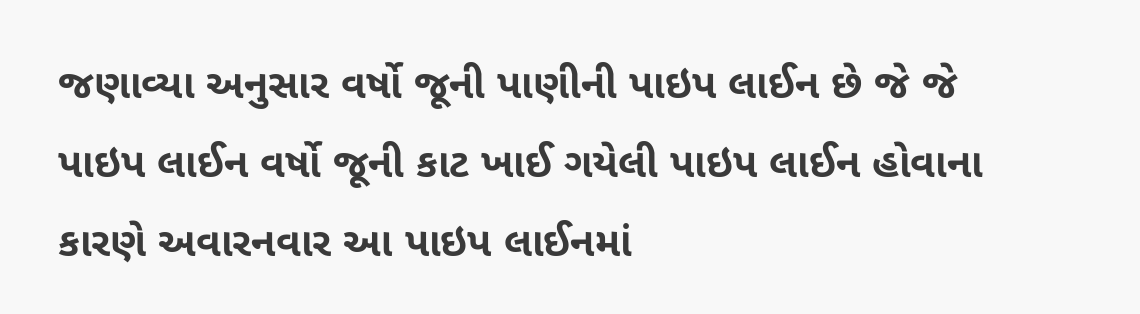જણાવ્યા અનુસાર વર્ષો જૂની પાણીની પાઇપ લાઈન છે જે જે પાઇપ લાઈન વર્ષો જૂની કાટ ખાઈ ગયેલી પાઇપ લાઈન હોવાના કારણે અવારનવાર આ પાઇપ લાઈનમાં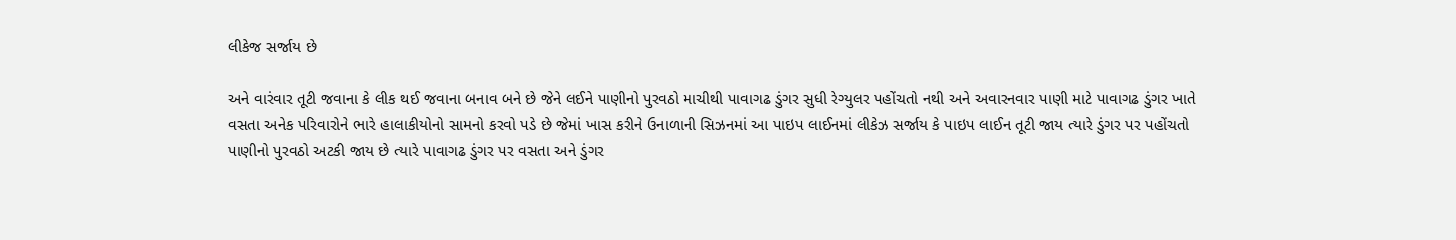લીકેજ સર્જાય છે

અને વારંવાર તૂટી જવાના કે લીક થઈ જવાના બનાવ બને છે જેને લઈને પાણીનો પુરવઠો માચીથી પાવાગઢ ડુંગર સુધી રેગ્યુલર પહોંચતો નથી અને અવારનવાર પાણી માટે પાવાગઢ ડુંગર ખાતે વસતા અનેક પરિવારોને ભારે હાલાકીયોનો સામનો કરવો પડે છે જેમાં ખાસ કરીને ઉનાળાની સિઝનમાં આ પાઇપ લાઈનમાં લીકેઝ સર્જાય કે પાઇપ લાઈન તૂટી જાય ત્યારે ડુંગર પર પહોંચતો પાણીનો પુરવઠો અટકી જાય છે ત્યારે પાવાગઢ ડુંગર પર વસતા અને ડુંગર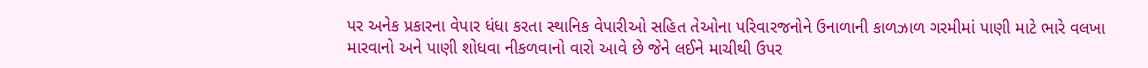પર અનેક પ્રકારના વેપાર ધંધા કરતા સ્થાનિક વેપારીઓ સહિત તેઓના પરિવારજનોને ઉનાળાની કાળઝાળ ગરમીમાં પાણી માટે ભારે વલખા મારવાનો અને પાણી શોધવા નીકળવાનો વારો આવે છે જેને લઈને માચીથી ઉપર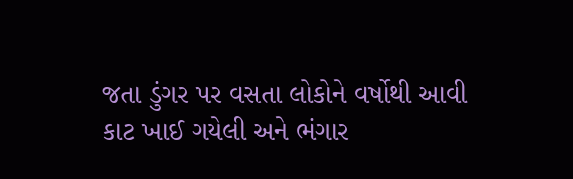જતા ડુંગર પર વસતા લોકોને વર્ષોથી આવી કાટ ખાઈ ગયેલી અને ભંગાર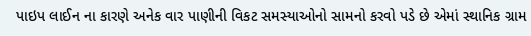પાઇપ લાઈન ના કારણે અનેક વાર પાણીની વિકટ સમસ્યાઓનો સામનો કરવો પડે છે એમાં સ્થાનિક ગ્રામ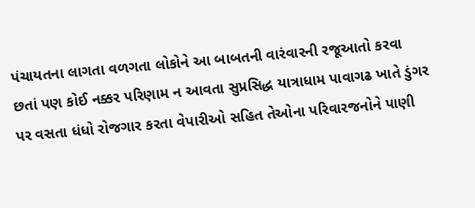પંચાયતના લાગતા વળગતા લોકોને આ બાબતની વારંવારની રજૂઆતો કરવા છતાં પણ કોઈ નક્કર પરિણામ ન આવતા સુપ્રસિદ્ધ યાત્રાધામ પાવાગઢ ખાતે ડુંગર પર વસતા ધંધો રોજગાર કરતા વેપારીઓ સહિત તેઓના પરિવારજનોને પાણી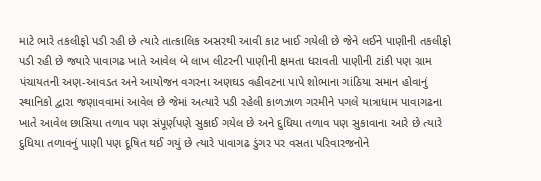માટે ભારે તકલીફો પડી રહી છે ત્યારે તાત્કાલિક અસરથી આવી કાટ ખાઈ ગયેલી છે જેને લઈને પાણીની તકલીફો પડી રહી છે જ્યારે પાવાગઢ ખાતે આવેલ બે લાખ લીટરની પાણીની ક્ષમતા ધરાવતી પાણીની ટાંકી પણ ગ્રામ પંચાયતની અણ-આવડત અને આયોજન વગરના અણઘડ વહીવટના પાપે શોભાના ગાંઠિયા સમાન હોવાનું સ્થાનિકો દ્વારા જણાવવામાં આવેલ છે જેમાં અત્યારે પડી રહેલી કાળઝાળ ગરમીને પગલે યાત્રાધામ પાવાગઢના ખાતે આવેલ છાસિયા તળાવ પણ સંપૂર્ણપણે સુકાઈ ગયેલ છે અને દુધિયા તળાવ પણ સુકાવાના આરે છે ત્યારે દુધિયા તળાવનું પાણી પણ દૂષિત થઈ ગયું છે ત્યારે પાવાગઢ ડુંગર પર વસતા પરિવારજનોને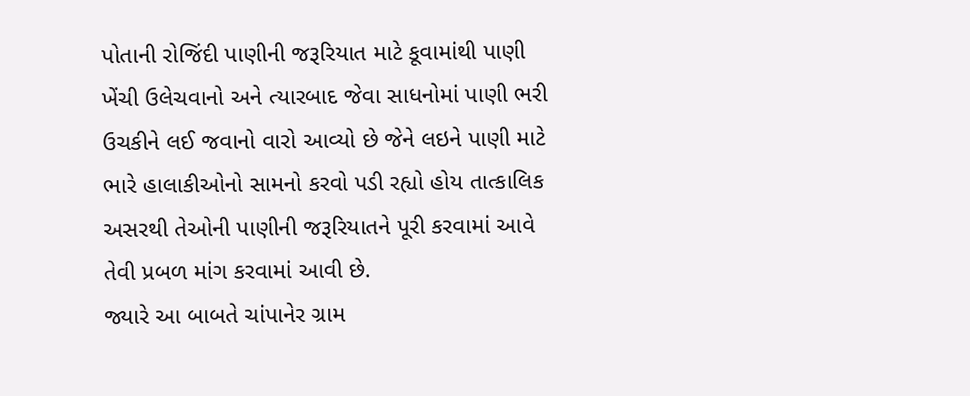પોતાની રોજિંદી પાણીની જરૂરિયાત માટે કૂવામાંથી પાણી ખેંચી ઉલેચવાનો અને ત્યારબાદ જેવા સાધનોમાં પાણી ભરી ઉચકીને લઈ જવાનો વારો આવ્યો છે જેને લઇને પાણી માટે ભારે હાલાકીઓનો સામનો કરવો પડી રહ્યો હોય તાત્કાલિક અસરથી તેઓની પાણીની જરૂરિયાતને પૂરી કરવામાં આવે તેવી પ્રબળ માંગ કરવામાં આવી છે.
જ્યારે આ બાબતે ચાંપાનેર ગ્રામ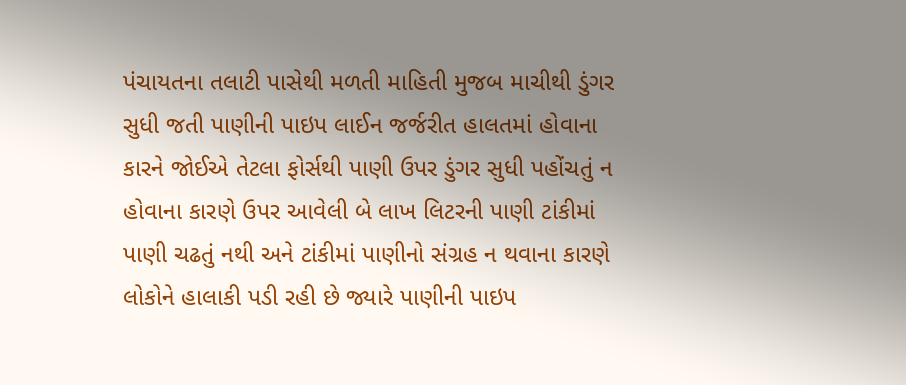પંચાયતના તલાટી પાસેથી મળતી માહિતી મુજબ માચીથી ડુંગર સુધી જતી પાણીની પાઇપ લાઈન જર્જરીત હાલતમાં હોવાના કારને જોઈએ તેટલા ફોર્સથી પાણી ઉપર ડુંગર સુધી પહોંચતું ન હોવાના કારણે ઉપર આવેલી બે લાખ લિટરની પાણી ટાંકીમાં પાણી ચઢતું નથી અને ટાંકીમાં પાણીનો સંગ્રહ ન થવાના કારણે લોકોને હાલાકી પડી રહી છે જ્યારે પાણીની પાઇપ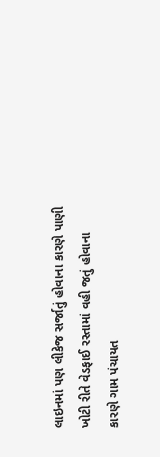લાઇનમાં પણ લીકેજ સર્જાતું હોવાના કારણે પાણી ખોટી રીતે વેડફાઈ રસ્તામાં વહી જતું હોવાના કારણે ગામ પંચાયત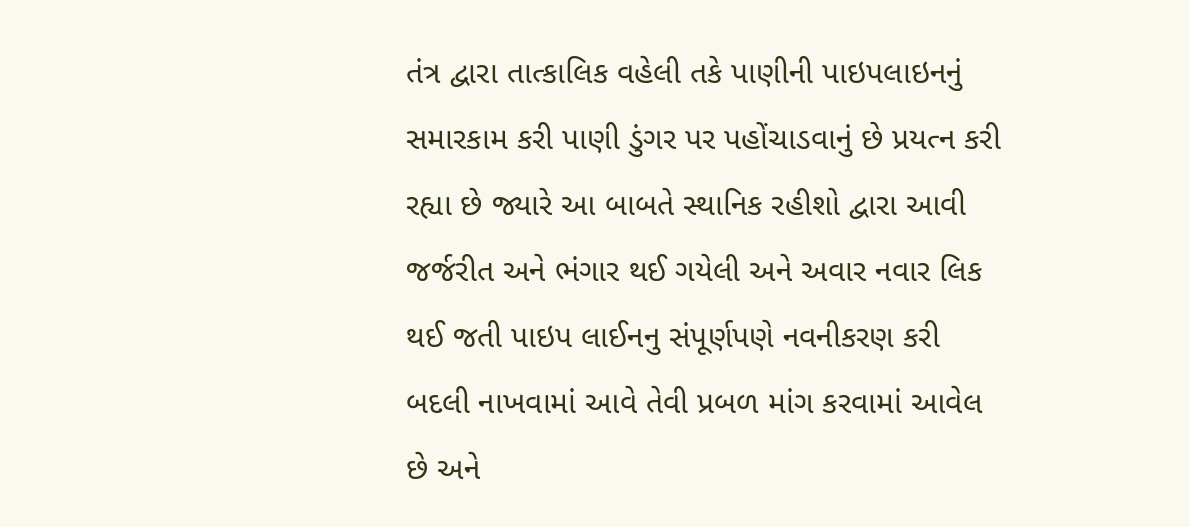તંત્ર દ્વારા તાત્કાલિક વહેલી તકે પાણીની પાઇપલાઇનનું સમારકામ કરી પાણી ડુંગર પર પહોંચાડવાનું છે પ્રયત્ન કરી રહ્યા છે જ્યારે આ બાબતે સ્થાનિક રહીશો દ્વારા આવી જર્જરીત અને ભંગાર થઈ ગયેલી અને અવાર નવાર લિક થઈ જતી પાઇપ લાઈનનુ સંપૂર્ણપણે નવનીકરણ કરી બદલી નાખવામાં આવે તેવી પ્રબળ માંગ કરવામાં આવેલ છે અને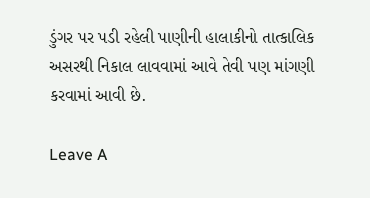ડુંગર પર પડી રહેલી પાણીની હાલાકીનો તાત્કાલિક અસરથી નિકાલ લાવવામાં આવે તેવી પણ માંગણી કરવામાં આવી છે.

Leave A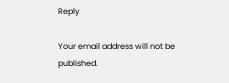Reply

Your email address will not be published.